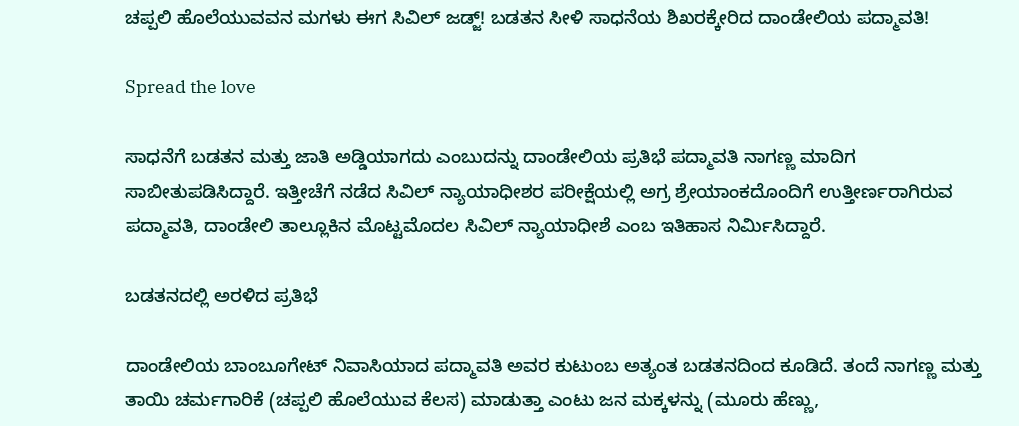ಚಪ್ಪಲಿ ಹೊಲೆಯುವವನ ಮಗಳು ಈಗ ಸಿವಿಲ್ ಜಡ್ಜ್! ಬಡತನ ಸೀಳಿ ಸಾಧನೆಯ ಶಿಖರಕ್ಕೇರಿದ ದಾಂಡೇಲಿಯ ಪದ್ಮಾವತಿ!

Spread the love

ಸಾಧನೆಗೆ ಬಡತನ ಮತ್ತು ಜಾತಿ ಅಡ್ಡಿಯಾಗದು ಎಂಬುದನ್ನು ದಾಂಡೇಲಿಯ ಪ್ರತಿಭೆ ಪದ್ಮಾವತಿ ನಾಗಣ್ಣ ಮಾದಿಗ ಸಾಬೀತುಪಡಿಸಿದ್ದಾರೆ. ಇತ್ತೀಚೆಗೆ ನಡೆದ ಸಿವಿಲ್ ನ್ಯಾಯಾಧೀಶರ ಪರೀಕ್ಷೆಯಲ್ಲಿ ಅಗ್ರ ಶ್ರೇಯಾಂಕದೊಂದಿಗೆ ಉತ್ತೀರ್ಣರಾಗಿರುವ ಪದ್ಮಾವತಿ, ದಾಂಡೇಲಿ ತಾಲ್ಲೂಕಿನ ಮೊಟ್ಟಮೊದಲ ಸಿವಿಲ್ ನ್ಯಾಯಾಧೀಶೆ ಎಂಬ ಇತಿಹಾಸ ನಿರ್ಮಿಸಿದ್ದಾರೆ.

ಬಡತನದಲ್ಲಿ ಅರಳಿದ ಪ್ರತಿಭೆ

ದಾಂಡೇಲಿಯ ಬಾಂಬೂಗೇಟ್ ನಿವಾಸಿಯಾದ ಪದ್ಮಾವತಿ ಅವರ ಕುಟುಂಬ ಅತ್ಯಂತ ಬಡತನದಿಂದ ಕೂಡಿದೆ. ತಂದೆ ನಾಗಣ್ಣ ಮತ್ತು ತಾಯಿ ಚರ್ಮಗಾರಿಕೆ (ಚಪ್ಪಲಿ ಹೊಲೆಯುವ ಕೆಲಸ) ಮಾಡುತ್ತಾ ಎಂಟು ಜನ ಮಕ್ಕಳನ್ನು (ಮೂರು ಹೆಣ್ಣು,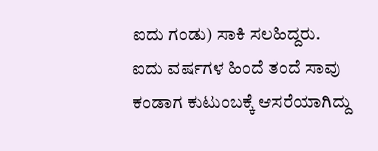ಐದು ಗಂಡು) ಸಾಕಿ ಸಲಹಿದ್ದರು. ಐದು ವರ್ಷಗಳ ಹಿಂದೆ ತಂದೆ ಸಾವು ಕಂಡಾಗ ಕುಟುಂಬಕ್ಕೆ ಆಸರೆಯಾಗಿದ್ದು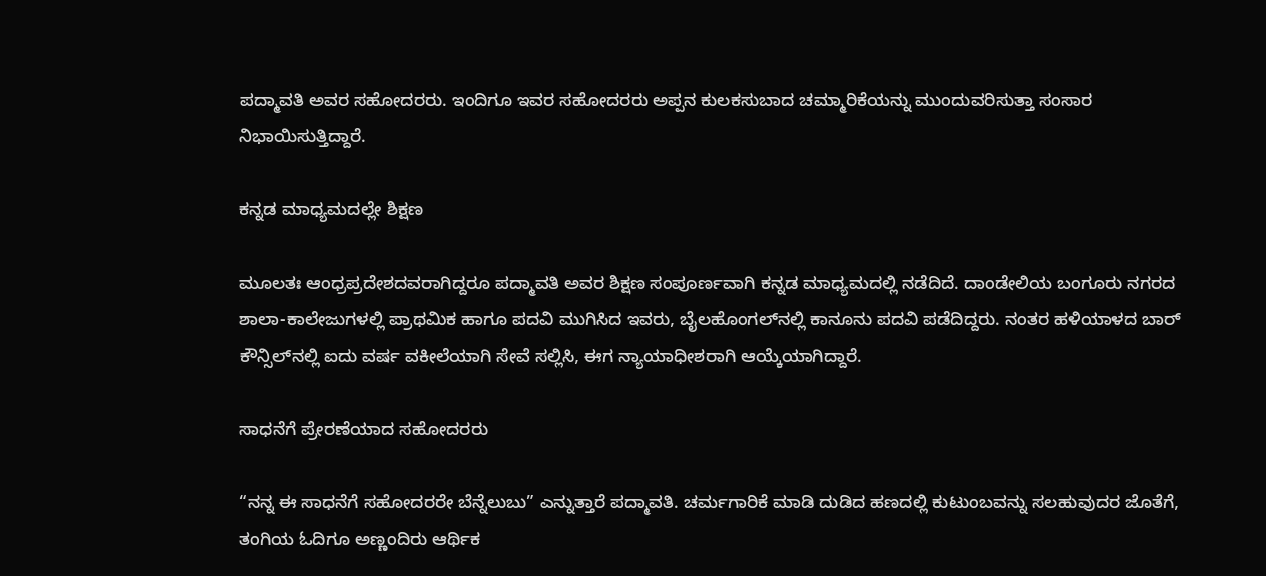ಪದ್ಮಾವತಿ ಅವರ ಸಹೋದರರು. ಇಂದಿಗೂ ಇವರ ಸಹೋದರರು ಅಪ್ಪನ ಕುಲಕಸುಬಾದ ಚಮ್ಮಾರಿಕೆಯನ್ನು ಮುಂದುವರಿಸುತ್ತಾ ಸಂಸಾರ ನಿಭಾಯಿಸುತ್ತಿದ್ದಾರೆ.

ಕನ್ನಡ ಮಾಧ್ಯಮದಲ್ಲೇ ಶಿಕ್ಷಣ

ಮೂಲತಃ ಆಂಧ್ರಪ್ರದೇಶದವರಾಗಿದ್ದರೂ ಪದ್ಮಾವತಿ ಅವರ ಶಿಕ್ಷಣ ಸಂಪೂರ್ಣವಾಗಿ ಕನ್ನಡ ಮಾಧ್ಯಮದಲ್ಲಿ ನಡೆದಿದೆ. ದಾಂಡೇಲಿಯ ಬಂಗೂರು ನಗರದ ಶಾಲಾ-ಕಾಲೇಜುಗಳಲ್ಲಿ ಪ್ರಾಥಮಿಕ ಹಾಗೂ ಪದವಿ ಮುಗಿಸಿದ ಇವರು, ಬೈಲಹೊಂಗಲ್‌ನಲ್ಲಿ ಕಾನೂನು ಪದವಿ ಪಡೆದಿದ್ದರು. ನಂತರ ಹಳಿಯಾಳದ ಬಾರ್ ಕೌನ್ಸಿಲ್‌ನಲ್ಲಿ ಐದು ವರ್ಷ ವಕೀಲೆಯಾಗಿ ಸೇವೆ ಸಲ್ಲಿಸಿ, ಈಗ ನ್ಯಾಯಾಧೀಶರಾಗಿ ಆಯ್ಕೆಯಾಗಿದ್ದಾರೆ.

ಸಾಧನೆಗೆ ಪ್ರೇರಣೆಯಾದ ಸಹೋದರರು

“ನನ್ನ ಈ ಸಾಧನೆಗೆ ಸಹೋದರರೇ ಬೆನ್ನೆಲುಬು” ಎನ್ನುತ್ತಾರೆ ಪದ್ಮಾವತಿ. ಚರ್ಮಗಾರಿಕೆ ಮಾಡಿ ದುಡಿದ ಹಣದಲ್ಲಿ ಕುಟುಂಬವನ್ನು ಸಲಹುವುದರ ಜೊತೆಗೆ, ತಂಗಿಯ ಓದಿಗೂ ಅಣ್ಣಂದಿರು ಆರ್ಥಿಕ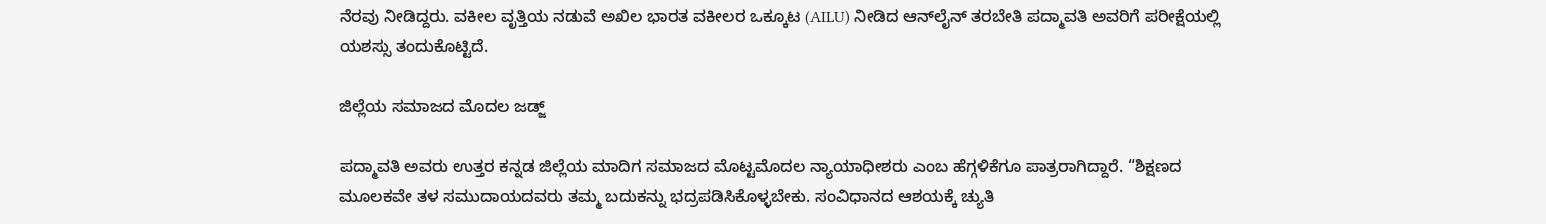ನೆರವು ನೀಡಿದ್ದರು. ವಕೀಲ ವೃತ್ತಿಯ ನಡುವೆ ಅಖಿಲ ಭಾರತ ವಕೀಲರ ಒಕ್ಕೂಟ (AILU) ನೀಡಿದ ಆನ್‌ಲೈನ್ ತರಬೇತಿ ಪದ್ಮಾವತಿ ಅವರಿಗೆ ಪರೀಕ್ಷೆಯಲ್ಲಿ ಯಶಸ್ಸು ತಂದುಕೊಟ್ಟಿದೆ.

ಜಿಲ್ಲೆಯ ಸಮಾಜದ ಮೊದಲ ಜಡ್ಜ್

ಪದ್ಮಾವತಿ ಅವರು ಉತ್ತರ ಕನ್ನಡ ಜಿಲ್ಲೆಯ ಮಾದಿಗ ಸಮಾಜದ ಮೊಟ್ಟಮೊದಲ ನ್ಯಾಯಾಧೀಶರು ಎಂಬ ಹೆಗ್ಗಳಿಕೆಗೂ ಪಾತ್ರರಾಗಿದ್ದಾರೆ. “ಶಿಕ್ಷಣದ ಮೂಲಕವೇ ತಳ ಸಮುದಾಯದವರು ತಮ್ಮ ಬದುಕನ್ನು ಭದ್ರಪಡಿಸಿಕೊಳ್ಳಬೇಕು. ಸಂವಿಧಾನದ ಆಶಯಕ್ಕೆ ಚ್ಯುತಿ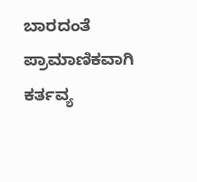ಬಾರದಂತೆ ಪ್ರಾಮಾಣಿಕವಾಗಿ ಕರ್ತವ್ಯ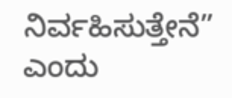ನಿರ್ವಹಿಸುತ್ತೇನೆ” ಎಂದು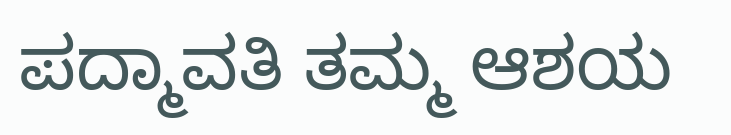ಪದ್ಮಾವತಿ ತಮ್ಮ ಆಶಯ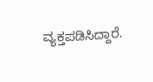ವ್ಯಕ್ತಪಡಿಸಿದ್ದಾರೆ.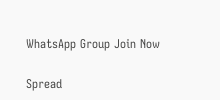WhatsApp Group Join Now

Spread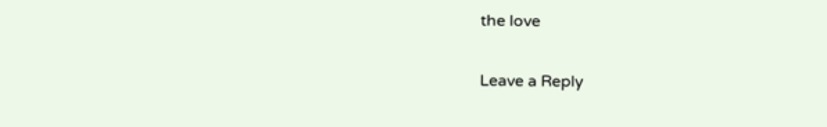the love

Leave a Reply